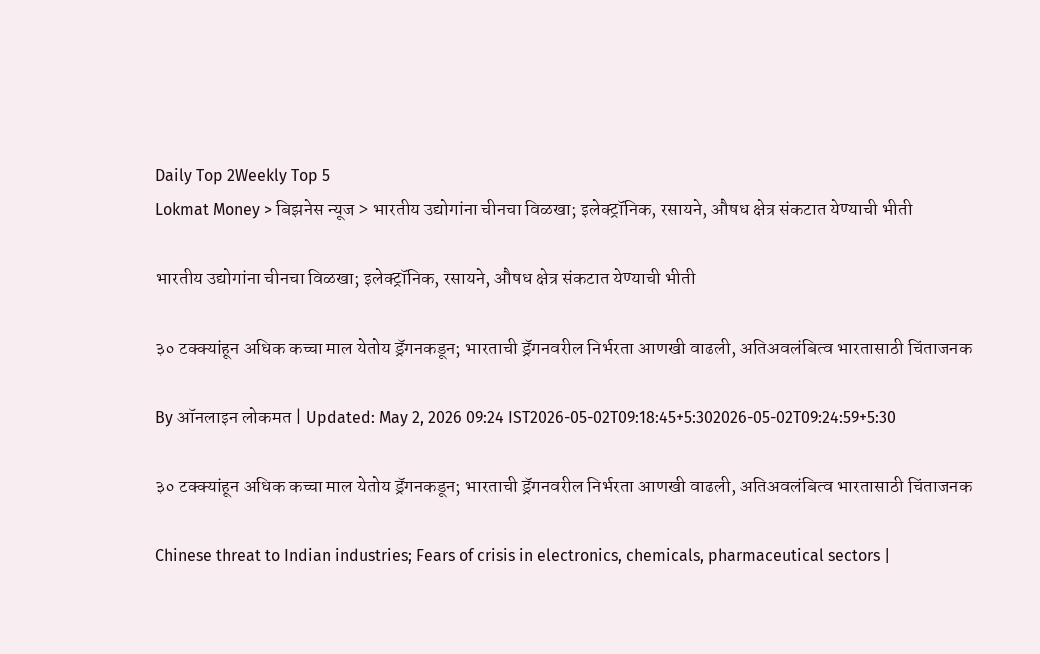Daily Top 2Weekly Top 5
Lokmat Money > बिझनेस न्यूज > भारतीय उद्योगांना चीनचा विळखा; इलेक्ट्रॉनिक, रसायने, औषध क्षेत्र संकटात येण्याची भीती

भारतीय उद्योगांना चीनचा विळखा; इलेक्ट्रॉनिक, रसायने, औषध क्षेत्र संकटात येण्याची भीती

३० टक्क्यांहून अधिक कच्चा माल येतोय ड्रॅगनकडून; भारताची ड्रॅगनवरील निर्भरता आणखी वाढली, अतिअवलंबित्व भारतासाठी चिंताजनक

By ऑनलाइन लोकमत | Updated: May 2, 2026 09:24 IST2026-05-02T09:18:45+5:302026-05-02T09:24:59+5:30

३० टक्क्यांहून अधिक कच्चा माल येतोय ड्रॅगनकडून; भारताची ड्रॅगनवरील निर्भरता आणखी वाढली, अतिअवलंबित्व भारतासाठी चिंताजनक

Chinese threat to Indian industries; Fears of crisis in electronics, chemicals, pharmaceutical sectors |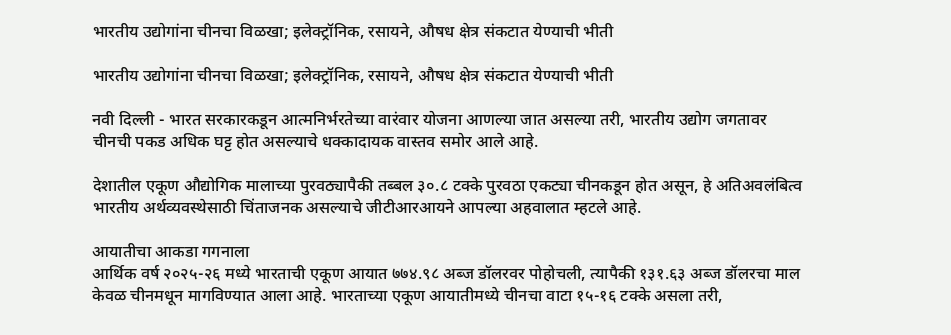भारतीय उद्योगांना चीनचा विळखा; इलेक्ट्रॉनिक, रसायने, औषध क्षेत्र संकटात येण्याची भीती

भारतीय उद्योगांना चीनचा विळखा; इलेक्ट्रॉनिक, रसायने, औषध क्षेत्र संकटात येण्याची भीती

नवी दिल्ली - भारत सरकारकडून आत्मनिर्भरतेच्या वारंवार योजना आणल्या जात असल्या तरी, भारतीय उद्योग जगतावर चीनची पकड अधिक घट्ट होत असल्याचे धक्कादायक वास्तव समोर आले आहे.

देशातील एकूण औद्योगिक मालाच्या पुरवठ्यापैकी तब्बल ३०.८ टक्के पुरवठा एकट्या चीनकडून होत असून, हे अतिअवलंबित्व भारतीय अर्थव्यवस्थेसाठी चिंताजनक असल्याचे जीटीआरआयने आपल्या अहवालात म्हटले आहे.

आयातीचा आकडा गगनाला
आर्थिक वर्ष २०२५-२६ मध्ये भारताची एकूण आयात ७७४.९८ अब्ज डॉलरवर पोहोचली, त्यापैकी १३१.६३ अब्ज डॉलरचा माल केवळ चीनमधून मागविण्यात आला आहे. भारताच्या एकूण आयातीमध्ये चीनचा वाटा १५-१६ टक्के असला तरी,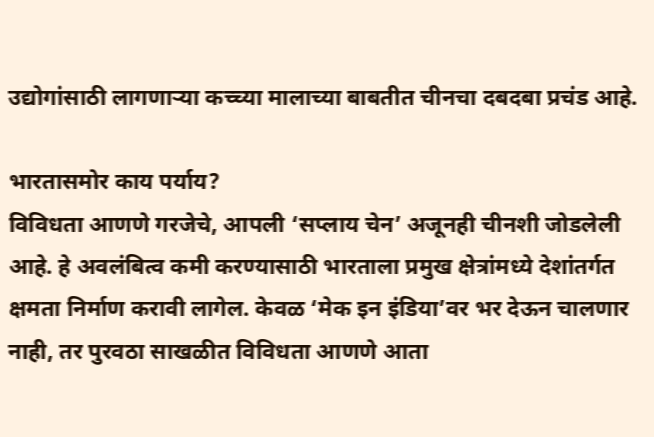उद्योगांसाठी लागणाऱ्या कच्च्या मालाच्या बाबतीत चीनचा दबदबा प्रचंड आहे.

भारतासमोर काय पर्याय?
विविधता आणणे गरजेचे, आपली ‘सप्लाय चेन’ अजूनही चीनशी जोडलेली आहे. हे अवलंबित्व कमी करण्यासाठी भारताला प्रमुख क्षेत्रांमध्ये देशांतर्गत क्षमता निर्माण करावी लागेल. केवळ ‘मेक इन इंडिया’वर भर देऊन चालणार नाही, तर पुरवठा साखळीत विविधता आणणे आता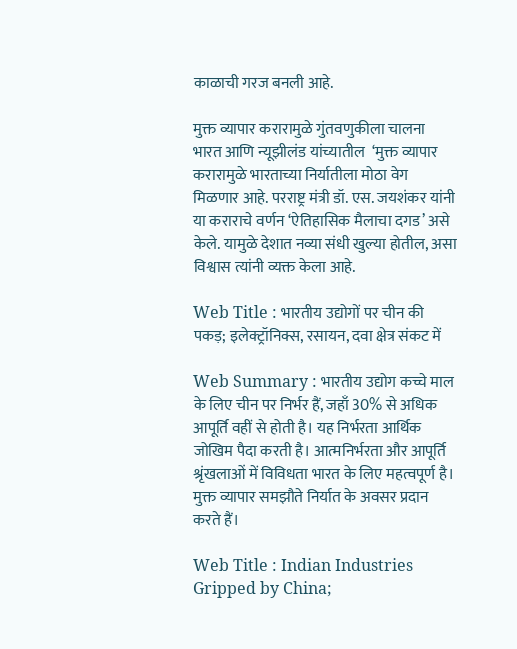काळाची गरज बनली आहे.

मुक्त व्यापार करारामुळे गुंतवणुकीला चालना
भारत आणि न्यूझीलंड यांच्यातील  ‘मुक्त व्यापार करारामुळे भारताच्या निर्यातीला मोठा वेग मिळणार आहे. परराष्ट्र मंत्री डॉ. एस. जयशंकर यांनी या कराराचे वर्णन ‘ऐतिहासिक मैलाचा दगड’ असे केले. यामुळे देशात नव्या संधी खुल्या होतील, असा विश्वास त्यांनी व्यक्त केला आहे.

Web Title : भारतीय उद्योगों पर चीन की पकड़; इलेक्ट्रॉनिक्स, रसायन, दवा क्षेत्र संकट में

Web Summary : भारतीय उद्योग कच्चे माल के लिए चीन पर निर्भर हैं, जहाँ 30% से अधिक आपूर्ति वहीं से होती है। यह निर्भरता आर्थिक जोखिम पैदा करती है। आत्मनिर्भरता और आपूर्ति श्रृंखलाओं में विविधता भारत के लिए महत्वपूर्ण है। मुक्त व्यापार समझौते निर्यात के अवसर प्रदान करते हैं।

Web Title : Indian Industries Gripped by China;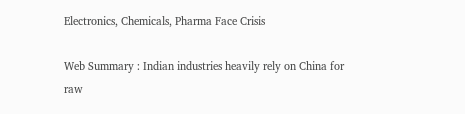Electronics, Chemicals, Pharma Face Crisis

Web Summary : Indian industries heavily rely on China for raw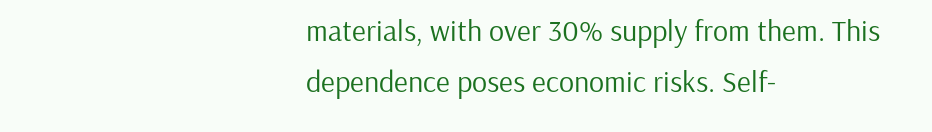materials, with over 30% supply from them. This dependence poses economic risks. Self-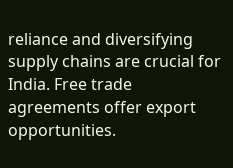reliance and diversifying supply chains are crucial for India. Free trade agreements offer export opportunities.